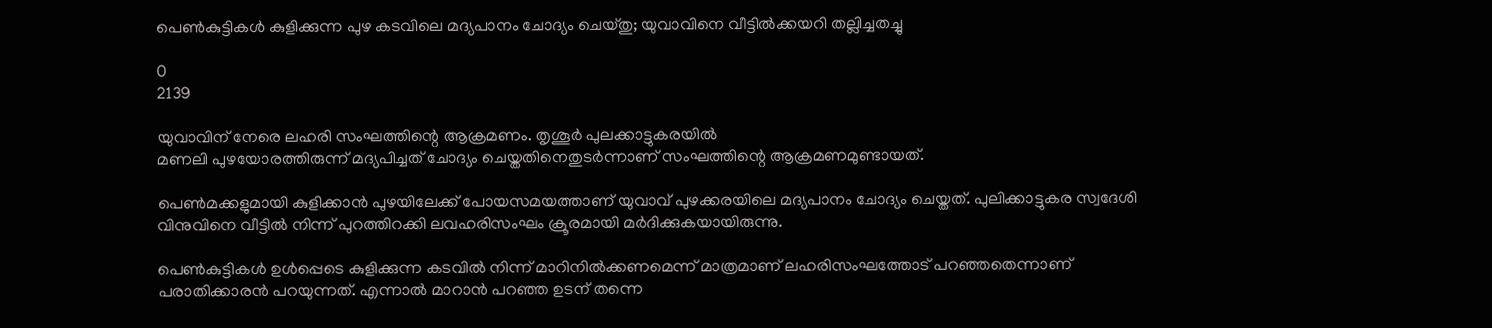പെണ്‍കുട്ടികള്‍ കുളിക്കുന്ന പുഴ കടവിലെ മദ്യപാനം ചോദ്യം ചെയ്തു; യുവാവിനെ വീട്ടില്‍ക്കയറി തല്ലിച്ചതച്ചു

0
2139

യുവാവിന് നേരെ ലഹരി സംഘത്തിന്റെ ആക്രമണം. തൃശൂര്‍ പുലക്കാട്ടുകരയില്‍
മണലി പുഴയോരത്തിരുന്ന് മദ്യപിച്ചത് ചോദ്യം ചെയ്തതിനെതുടര്‍ന്നാണ് സംഘത്തിന്റെ ആക്രമണമുണ്ടായത്.

പെണ്‍മക്കളുമായി കുളിക്കാന്‍ പുഴയിലേക്ക് പോയസമയത്താണ് യുവാവ് പുഴക്കരയിലെ മദ്യപാനം ചോദ്യം ചെയ്തത്. പുലിക്കാട്ടുകര സ്വദേശി വിനുവിനെ വീട്ടില്‍ നിന്ന് പുറത്തിറക്കി ലവഹരിസംഘം ക്രൂരമായി മര്‍ദിക്കുകയായിരുന്നു.

പെണ്‍കുട്ടികള്‍ ഉള്‍പ്പെടെ കുളിക്കുന്ന കടവില്‍ നിന്ന് മാറിനില്‍ക്കണമെന്ന് മാത്രമാണ് ലഹരിസംഘത്തോട് പറഞ്ഞതെന്നാണ് പരാതിക്കാരന്‍ പറയുന്നത്. എന്നാല്‍ മാറാന്‍ പറഞ്ഞ ഉടന് തന്നെ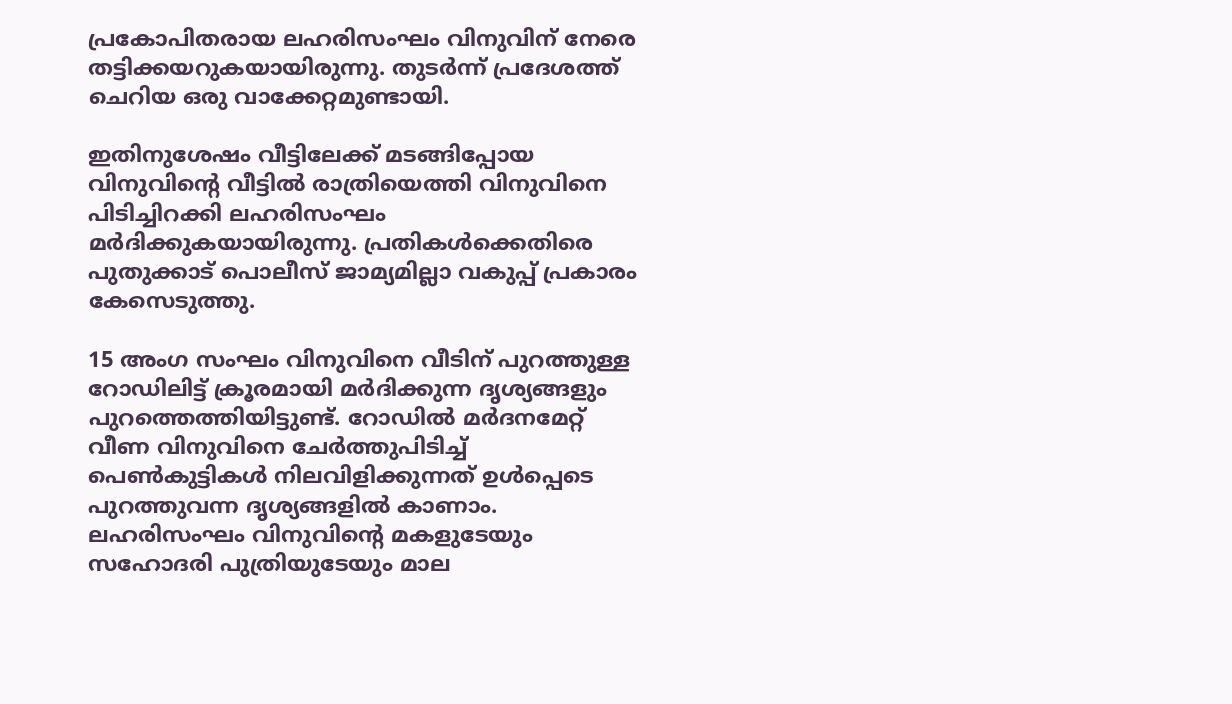പ്രകോപിതരായ ലഹരിസംഘം വിനുവിന് നേരെ തട്ടിക്കയറുകയായിരുന്നു. തുടര്‍ന്ന് പ്രദേശത്ത് ചെറിയ ഒരു വാക്കേറ്റമുണ്ടായി.

ഇതിനുശേഷം വീട്ടിലേക്ക് മടങ്ങിപ്പോയ വിനുവിന്റെ വീട്ടില്‍ രാത്രിയെത്തി വിനുവിനെ പിടിച്ചിറക്കി ലഹരിസംഘം മര്‍ദിക്കുകയായിരുന്നു. പ്രതികള്‍ക്കെതിരെ പുതുക്കാട് പൊലീസ് ജാമ്യമില്ലാ വകുപ്പ് പ്രകാരം കേസെടുത്തു.

15 അംഗ സംഘം വിനുവിനെ വീടിന് പുറത്തുള്ള റോഡിലിട്ട് ക്രൂരമായി മര്‍ദിക്കുന്ന ദൃശ്യങ്ങളും പുറത്തെത്തിയിട്ടുണ്ട്. റോഡില്‍ മര്‍ദനമേറ്റ് വീണ വിനുവിനെ ചേര്‍ത്തുപിടിച്ച് പെണ്‍കുട്ടികള്‍ നിലവിളിക്കുന്നത് ഉള്‍പ്പെടെ പുറത്തുവന്ന ദൃശ്യങ്ങളില്‍ കാണാം. ലഹരിസംഘം വിനുവിന്റെ മകളുടേയും സഹോദരി പുത്രിയുടേയും മാല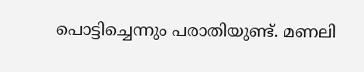പൊട്ടിച്ചെന്നും പരാതിയുണ്ട്. മണലി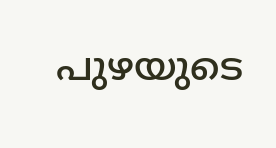പുഴയുടെ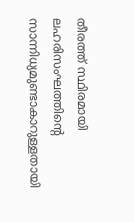തീരത്ത് സ്ഥിരമായി ലഹരിസംഘത്തിന്റെ സാന്നിധ്യമുണ്ടാകാറുള്ളതായി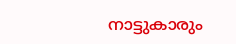നാട്ടുകാരും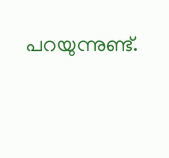പറയുന്നുണ്ട്.